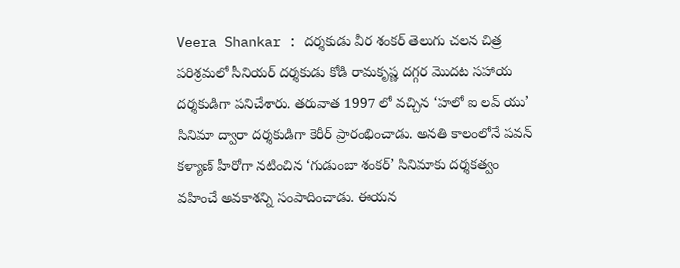Veera Shankar : దర్శకుడు వీర శంకర్ తెలుగు చలన చిత్ర పరిశ్రమలో సీనియర్ దర్శకుడు కోడి రామకృష్ణ దగ్గర మొదట సహాయ దర్శకుడిగా పనిచేశారు. తరువాత 1997 లో వచ్చిన ‘హలో ఐ లవ్ యు’ సినిమా ద్వారా దర్శకుడిగా కెరీర్ ప్రారంభించాడు. అనతి కాలంలోనే పవన్ కళ్యాణ్ హీరోగా నటించిన ‘గుడుంబా శంకర్’ సినిమాకు దర్శకత్వం వహించే అవకాశన్ని సంపాదించాడు. ఈయన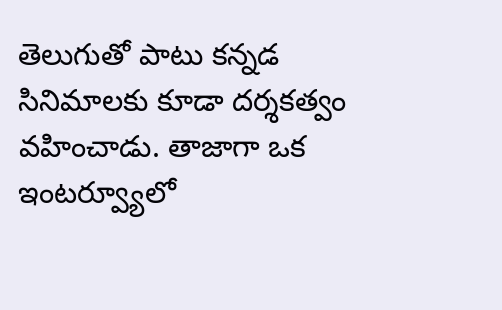తెలుగుతో పాటు కన్నడ సినిమాలకు కూడా దర్శకత్వం వహించాడు. తాజాగా ఒక ఇంటర్వ్యూలో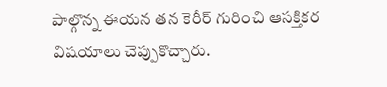పాల్గొన్న ఈయన తన కెరీర్ గురించి ఆసక్తికర విషయాలు చెప్పుకొచ్చారు.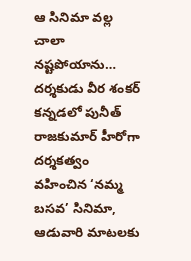ఆ సినిమా వల్ల చాలా నష్టపోయాను…
దర్శకుడు వీర శంకర్ కన్నడలో పునీత్ రాజకుమార్ హీరోగా దర్శకత్వం వహించిన ‘నమ్మ బసవ’ సినిమా, ఆడువారి మాటలకు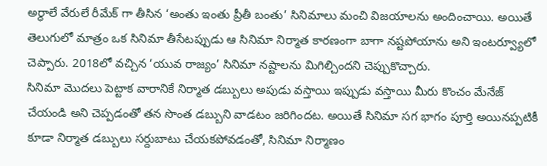అర్థాలే వేరులే రీమేక్ గా తీసిన ‘అంతు ఇంతు ప్రీతీ బంతు’ సినిమాలు మంచి విజయాలను అందించాయి. అయితే తెలుగులో మాత్రం ఒక సినిమా తీసేటప్పుడు ఆ సినిమా నిర్మాత కారణంగా బాగా నష్టపోయాను అని ఇంటర్వ్యూలో చెప్పారు. 2018లో వచ్చిన ‘యువ రాజ్యం’ సినిమా నష్టాలను మిగిల్చిందని చెప్పుకొచ్చారు.
సినిమా మొదలు పెట్టాక వారానికే నిర్మాత డబ్బులు అపుడు వస్తాయి ఇప్పుడు వస్తాయి మీరు కొంచం మేనేజ్ చేయండి అని చెప్పడంతో తన సొంత డబ్బుని వాడటం జరిగిందట. అయితే సినిమా సగ భాగం పూర్తి అయినప్పటికీ కూడా నిర్మాత డబ్బులు సర్దుబాటు చేయకపోవడంతో, సినిమా నిర్మాణం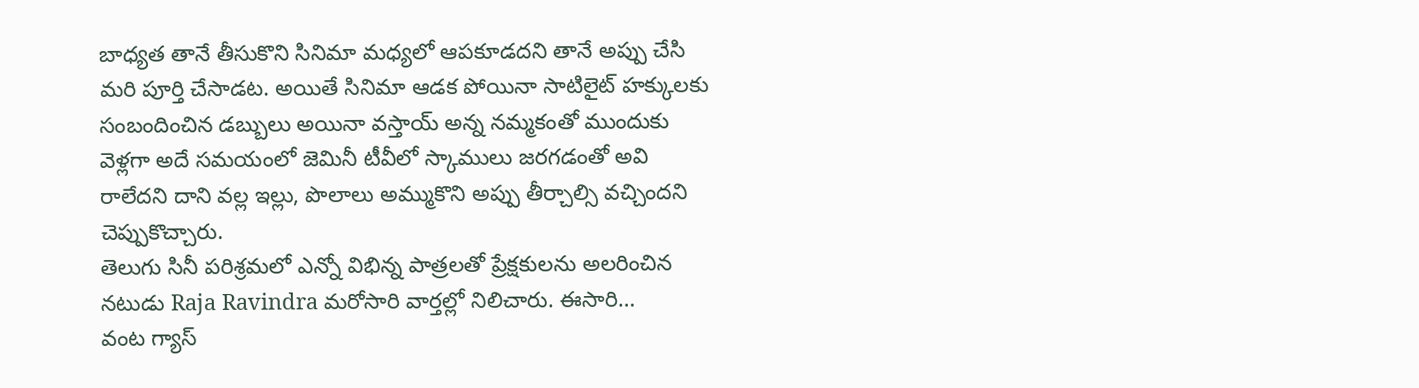బాధ్యత తానే తీసుకొని సినిమా మధ్యలో ఆపకూడదని తానే అప్పు చేసి మరి పూర్తి చేసాడట. అయితే సినిమా ఆడక పోయినా సాటిలైట్ హక్కులకు సంబందించిన డబ్బులు అయినా వస్తాయ్ అన్న నమ్మకంతో ముందుకు వెళ్లగా అదే సమయంలో జెమినీ టీవీలో స్కాములు జరగడంతో అవి రాలేదని దాని వల్ల ఇల్లు, పొలాలు అమ్ముకొని అప్పు తీర్చాల్సి వచ్చిందని చెప్పుకొచ్చారు.
తెలుగు సినీ పరిశ్రమలో ఎన్నో విభిన్న పాత్రలతో ప్రేక్షకులను అలరించిన నటుడు Raja Ravindra మరోసారి వార్తల్లో నిలిచారు. ఈసారి…
వంట గ్యాస్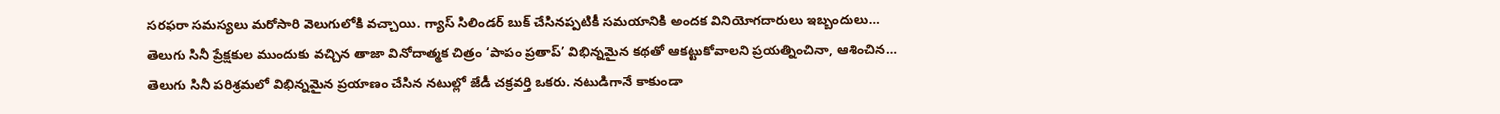సరఫరా సమస్యలు మరోసారి వెలుగులోకి వచ్చాయి. గ్యాస్ సిలిండర్ బుక్ చేసినప్పటికీ సమయానికి అందక వినియోగదారులు ఇబ్బందులు…
తెలుగు సినీ ప్రేక్షకుల ముందుకు వచ్చిన తాజా వినోదాత్మక చిత్రం ‘పాపం ప్రతాప్’ విభిన్నమైన కథతో ఆకట్టుకోవాలని ప్రయత్నించినా, ఆశించిన…
తెలుగు సినీ పరిశ్రమలో విభిన్నమైన ప్రయాణం చేసిన నటుల్లో జేడీ చక్రవర్తి ఒకరు. నటుడిగానే కాకుండా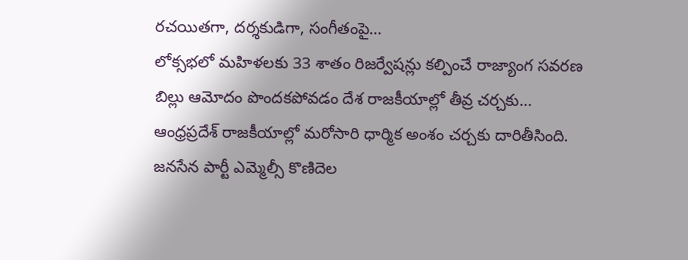రచయితగా, దర్శకుడిగా, సంగీతంపై…
లోక్సభలో మహిళలకు 33 శాతం రిజర్వేషన్లు కల్పించే రాజ్యాంగ సవరణ బిల్లు ఆమోదం పొందకపోవడం దేశ రాజకీయాల్లో తీవ్ర చర్చకు…
ఆంధ్రప్రదేశ్ రాజకీయాల్లో మరోసారి ధార్మిక అంశం చర్చకు దారితీసింది. జనసేన పార్టీ ఎమ్మెల్సీ కొణిదెల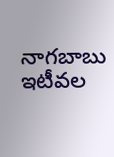నాగబాబు ఇటీవల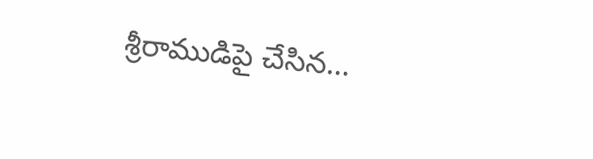శ్రీరాముడిపై చేసిన…